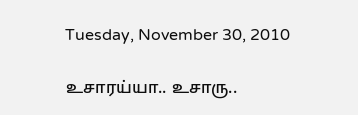Tuesday, November 30, 2010

உசாரய்யா.. உசாரு..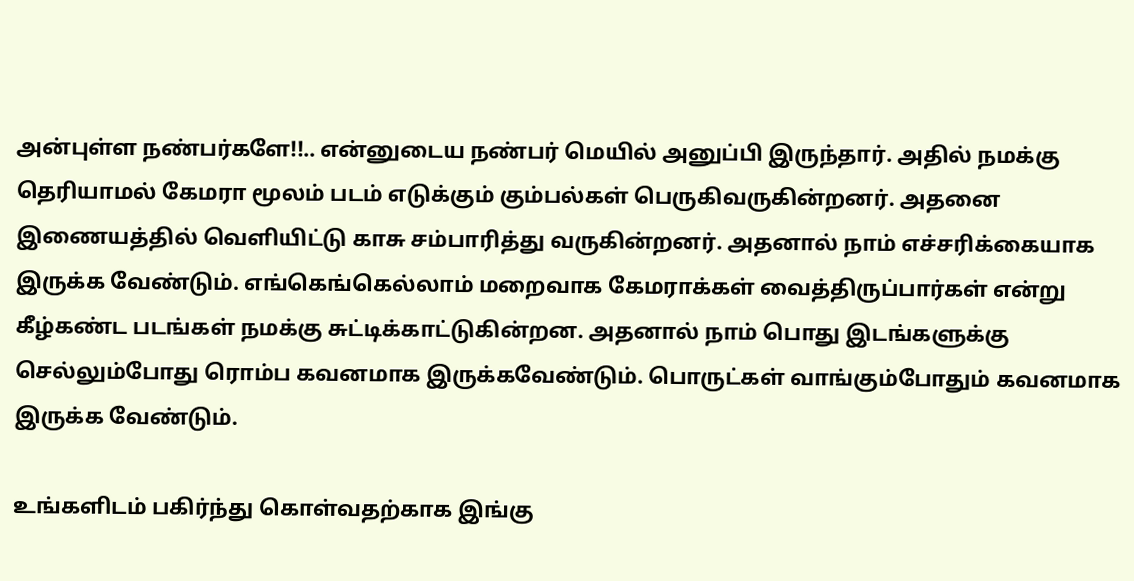அன்புள்ள நண்பர்களே!!.. என்னுடைய நண்பர் மெயில் அனுப்பி இருந்தார். அதில் நமக்கு தெரியாமல் கேமரா மூலம் படம் எடுக்கும் கும்பல்கள் பெருகிவருகின்றனர். அதனை இணையத்தில் வெளியிட்டு காசு சம்பாரித்து வருகின்றனர். அதனால் நாம் எச்சரிக்கையாக இருக்க வேண்டும். எங்கெங்கெல்லாம் மறைவாக கேமராக்கள் வைத்திருப்பார்கள் என்று கீழ்கண்ட படங்கள் நமக்கு சுட்டிக்காட்டுகின்றன. அதனால் நாம் பொது இடங்களுக்கு செல்லும்போது ரொம்ப கவனமாக இருக்கவேண்டும். பொருட்கள் வாங்கும்போதும் கவனமாக இருக்க வேண்டும்.

உங்களிடம் பகிர்ந்து கொள்வதற்காக இங்கு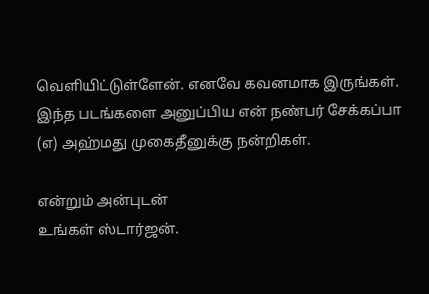வெளியிட்டுள்ளேன். எனவே கவனமாக இருங்கள். இந்த படங்களை அனுப்பிய என் நண்பர் சேக்கப்பா (எ) அஹ்மது முகைதீனுக்கு நன்றிகள்.

என்றும் அன்புடன்
உங்கள் ஸ்டார்ஜன்.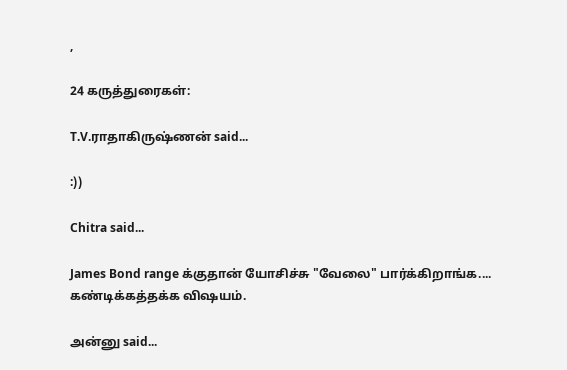,

24 கருத்துரைகள்:

T.V.ராதாகிருஷ்ணன் said...

:))

Chitra said...

James Bond range க்குதான் யோசிச்சு "வேலை" பார்க்கிறாங்க.... கண்டிக்கத்தக்க விஷயம்.

அன்னு said...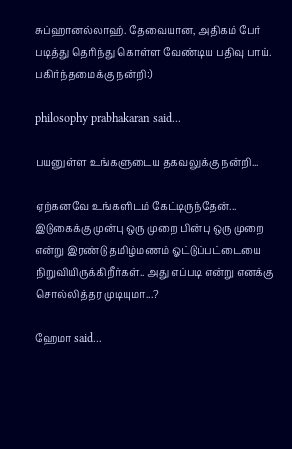சுப்ஹானல்லாஹ். தேவையான, அதிகம் பேர் படித்து தெரிந்து கொள்ள வேண்டிய பதிவு பாய். பகிர்ந்தமைக்கு நன்றி:)

philosophy prabhakaran said...

பயனுள்ள உங்களுடைய தகவலுக்கு நன்றி...

ஏற்கனவே உங்களிடம் கேட்டிருந்தேன்... இடுகைக்கு முன்பு ஒரு முறை பின்பு ஒரு முறை என்று இரண்டு தமிழ்மணம் ஓட்டுப்பட்டையை நிறுவியிருக்கிறீர்கள்.. அது எப்படி என்று எனக்கு சொல்லித்தர முடியுமா...?

ஹேமா said...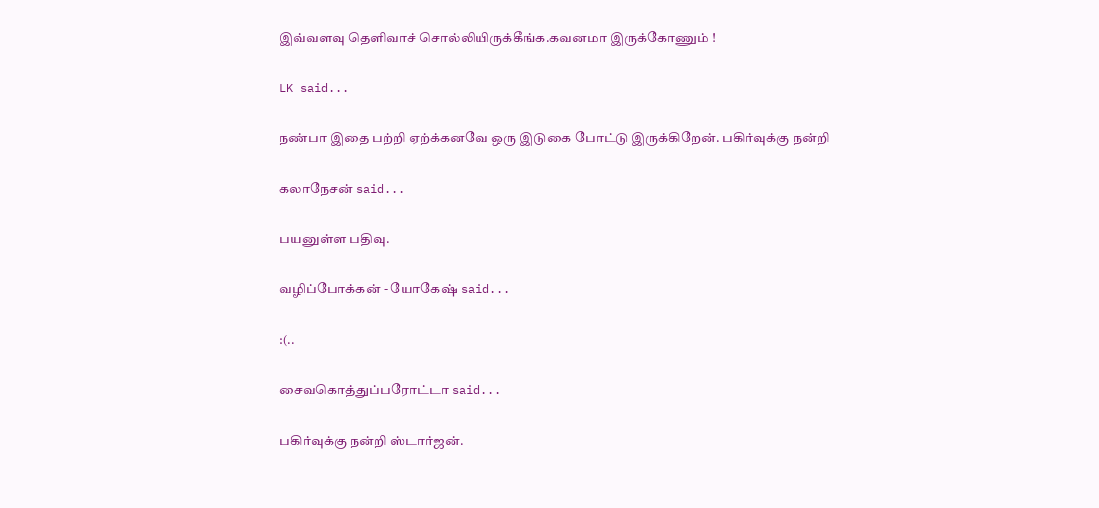இவ்வளவு தெளிவாச் சொல்லியிருக்கீங்க.கவனமா இருக்கோணும் !

LK said...

நண்பா இதை பற்றி ஏற்க்கனவே ஒரு இடுகை போட்டு இருக்கிறேன். பகிர்வுக்கு நன்றி

கலாநேசன் said...

பயனுள்ள பதிவு.

வழிப்போக்கன் - யோகேஷ் said...

:(..

சைவகொத்துப்பரோட்டா said...

பகிர்வுக்கு நன்றி ஸ்டார்ஜன்.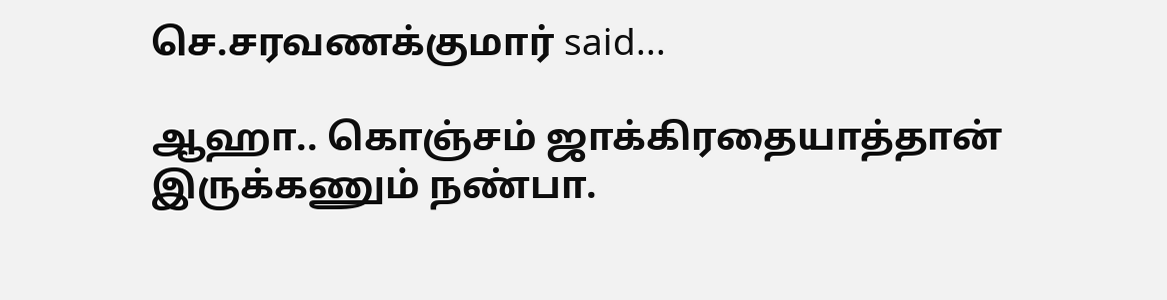செ.சரவணக்குமார் said...

ஆஹா.. கொஞ்சம் ஜாக்கிரதையாத்தான் இருக்கணும் நண்பா.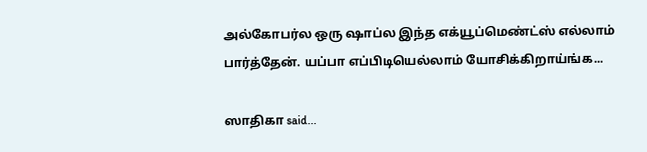அல்கோபர்ல ஒரு ஷாப்ல இந்த எக்யூப்மெண்ட்ஸ் எல்லாம் பார்த்தேன். யப்பா எப்பிடியெல்லாம் யோசிக்கிறாய்ங்க...

ஸாதிகா said...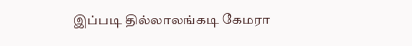இப்படி தில்லாலங்கடி கேமரா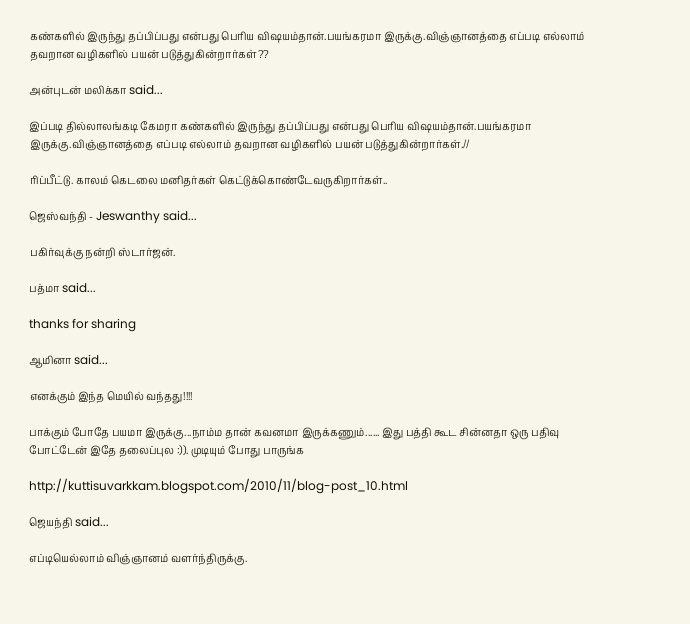கண்களில் இருந்து தப்பிப்பது என்பது பெரிய விஷயம்தான்.பயங்கரமா இருக்கு.விஞ்ஞானத்தை எப்படி எல்லாம் தவறான வழிகளில் பயன் படுத்துகின்றார்கள்??

அன்புடன் மலிக்கா said...

இப்படி தில்லாலங்கடி கேமரா கண்களில் இருந்து தப்பிப்பது என்பது பெரிய விஷயம்தான்.பயங்கரமா இருக்கு.விஞ்ஞானத்தை எப்படி எல்லாம் தவறான வழிகளில் பயன் படுத்துகின்றார்கள்.//

ரிப்பீட்டு. காலம் கெடலை மனிதர்கள் கெட்டுக்கொண்டேவருகிறார்கள்..

ஜெஸ்வந்தி - Jeswanthy said...

பகிர்வுக்கு நன்றி ஸ்டார்ஜன்.

பத்மா said...

thanks for sharing

ஆமினா said...

எனக்கும் இந்த மெயில் வந்தது!!!!

பாக்கும் போதே பயமா இருக்கு...நாம்ம தான் கவனமா இருக்கணும்...... இது பத்தி கூட சின்னதா ஒரு பதிவு போட்டேன் இதே தலைப்புல :)). முடியும் போது பாருங்க

http://kuttisuvarkkam.blogspot.com/2010/11/blog-post_10.html

ஜெயந்தி said...

எப்டியெல்லாம் விஞ்ஞானம் வளர்ந்திருக்கு.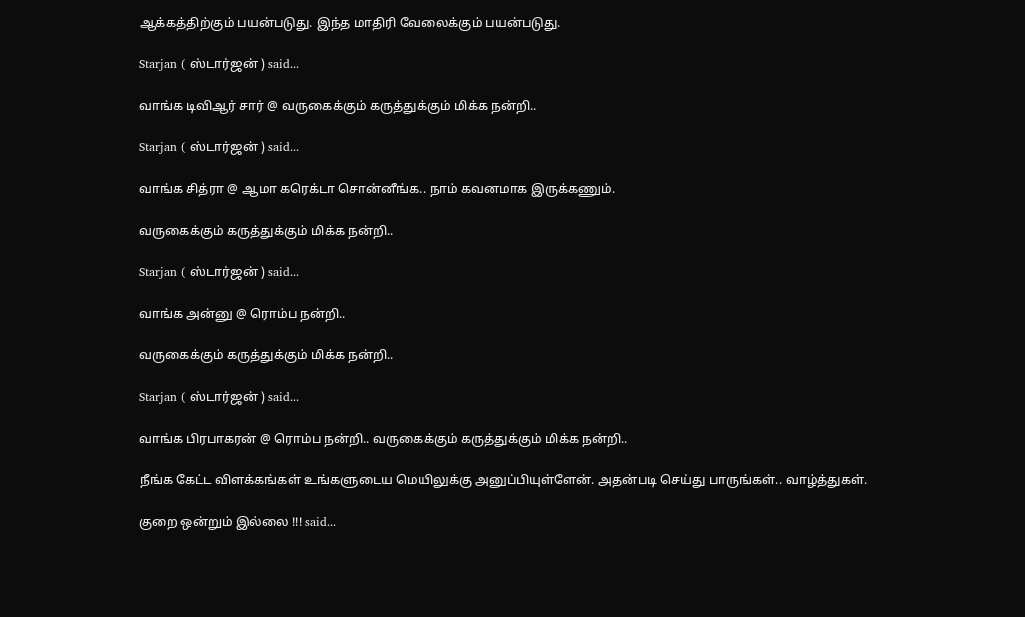ஆக்கத்திற்கும் பயன்படுது. இந்த மாதிரி வேலைக்கும் பயன்படுது.

Starjan ( ஸ்டார்ஜன் ) said...

வாங்க டிவிஆர் சார் @ வருகைக்கும் கருத்துக்கும் மிக்க நன்றி..

Starjan ( ஸ்டார்ஜன் ) said...

வாங்க சித்ரா @ ஆமா கரெக்டா சொன்னீங்க.. நாம் கவனமாக இருக்கணும்.

வருகைக்கும் கருத்துக்கும் மிக்க நன்றி..

Starjan ( ஸ்டார்ஜன் ) said...

வாங்க அன்னு @ ரொம்ப நன்றி..

வருகைக்கும் கருத்துக்கும் மிக்க நன்றி..

Starjan ( ஸ்டார்ஜன் ) said...

வாங்க பிரபாகரன் @ ரொம்ப நன்றி.. வருகைக்கும் கருத்துக்கும் மிக்க நன்றி..

நீங்க கேட்ட விளக்கங்கள் உங்களுடைய மெயிலுக்கு அனுப்பியுள்ளேன். அதன்படி செய்து பாருங்கள்.. வாழ்த்துகள்.

குறை ஒன்றும் இல்லை !!! said...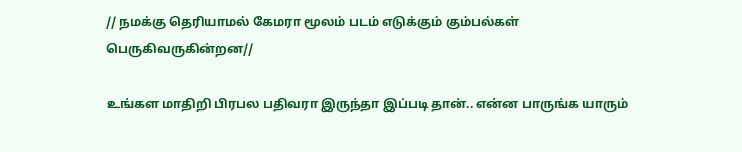// நமக்கு தெரியாமல் கேமரா மூலம் படம் எடுக்கும் கும்பல்கள் பெருகிவருகின்றன//

உங்கள மாதிறி பிரபல பதிவரா இருந்தா இப்படி தான்.. என்ன பாருங்க யாரும்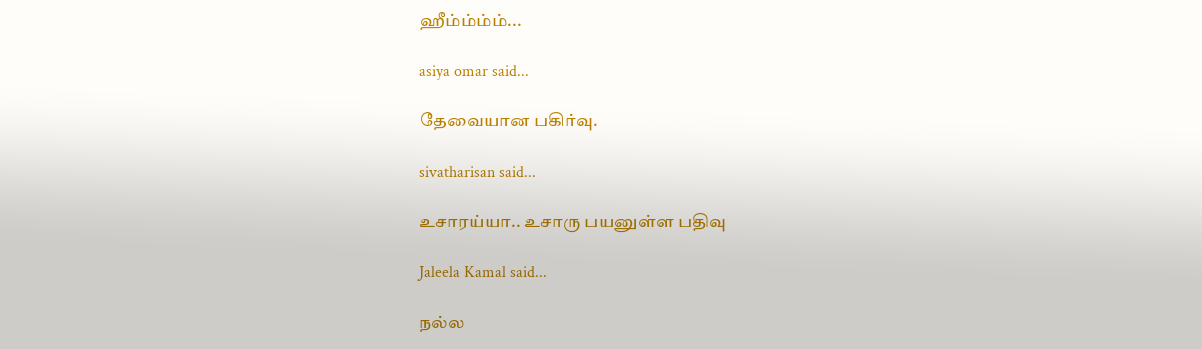ஹீம்ம்ம்ம்...

asiya omar said...

தேவையான பகிர்வு.

sivatharisan said...

உசாரய்யா.. உசாரு பயனுள்ள பதிவு

Jaleela Kamal said...

நல்ல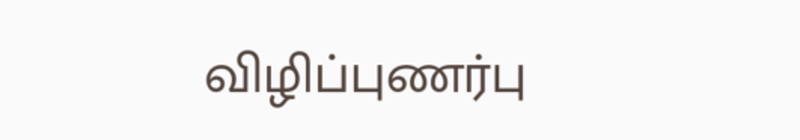விழிப்புணர்பு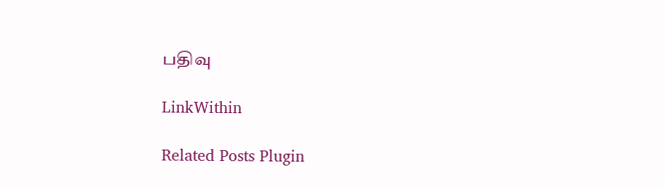பதிவு

LinkWithin

Related Posts Plugin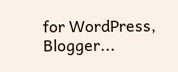for WordPress, Blogger...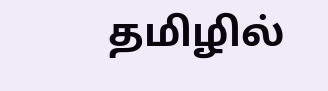தமிழில்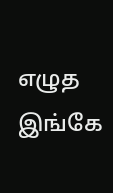எழுத இங்கே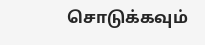சொடுக்கவும்